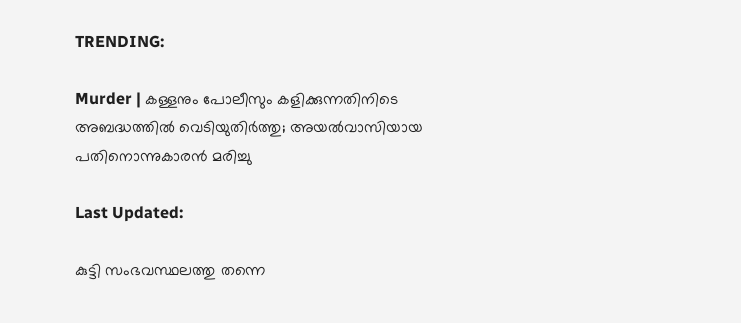TRENDING:

Murder | കള്ളനും പോലീസും കളിക്കുന്നതിനിടെ അബദ്ധത്തിൽ വെടിയുതിർത്തു; അയൽവാസിയായ പതിനൊന്നുകാരൻ മരിച്ചു

Last Updated:

കുട്ടി സംഭവസ്ഥലത്തു തന്നെ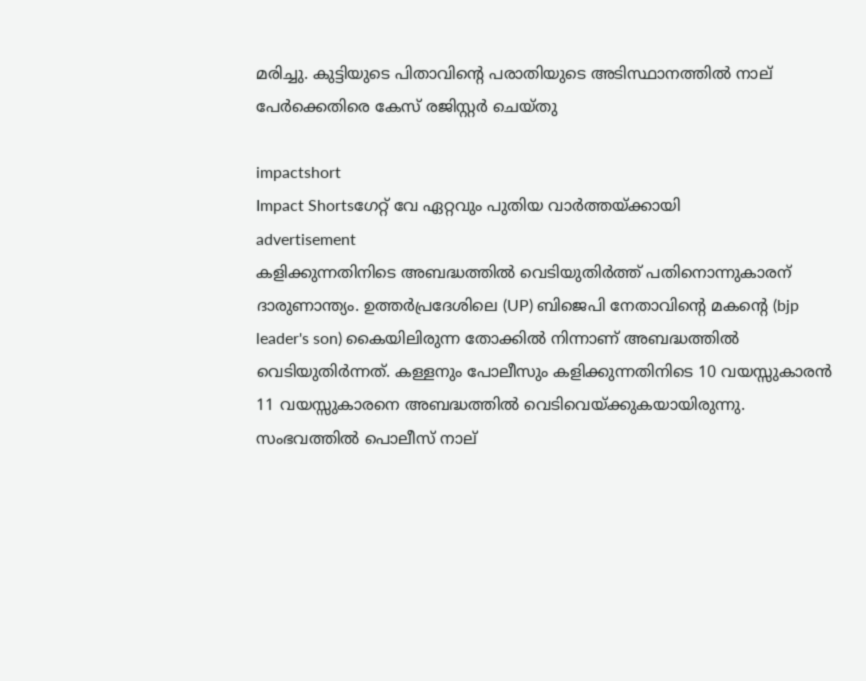മരിച്ചു. കുട്ടിയുടെ പിതാവിന്റെ പരാതിയുടെ അടിസ്ഥാനത്തില്‍ നാല് പേര്‍ക്കെതിരെ കേസ് രജിസ്റ്റര്‍ ചെയ്തു

impactshort
Impact Shortsഗേറ്റ് വേ ഏറ്റവും പുതിയ വാർത്തയ്ക്കായി
advertisement
കളിക്കുന്നതിനിടെ അബദ്ധത്തിൽ വെടിയുതിർത്ത് പതിനൊന്നുകാരന് ദാരുണാന്ത്യം. ഉത്തര്‍പ്രദേശിലെ (UP) ബിജെപി നേതാവിന്റെ മകന്റെ (bjp leader's son) കൈയിലിരുന്ന തോക്കിൽ നിന്നാണ് അബദ്ധത്തിൽ വെടിയുതിർന്നത്. കള്ളനും പോലീസും കളിക്കുന്നതിനിടെ 10 വയസ്സുകാരന്‍ 11 വയസ്സുകാരനെ അബദ്ധത്തില്‍ വെടിവെയ്ക്കുകയായിരുന്നു. സംഭവത്തില്‍ പൊലീസ് നാല്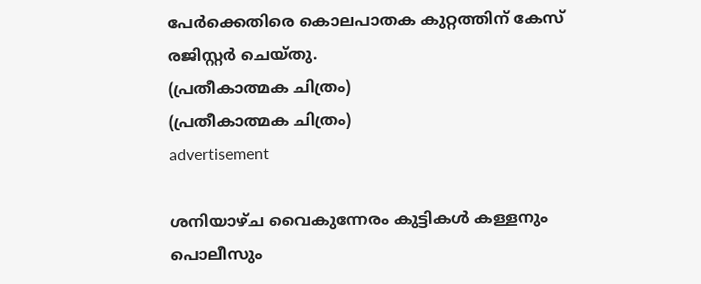പേര്‍ക്കെതിരെ കൊലപാതക കുറ്റത്തിന് കേസ് രജിസ്റ്റര്‍ ചെയ്തു.
(പ്രതീകാത്മക ചിത്രം)
(പ്രതീകാത്മക ചിത്രം)
advertisement

ശനിയാഴ്ച വൈകുന്നേരം കുട്ടികൾ കള്ളനും പൊലീസും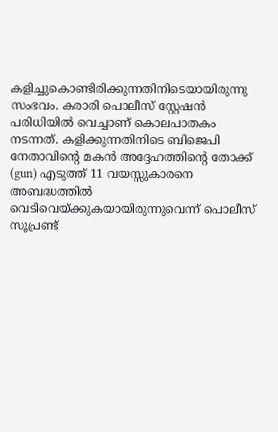കളിച്ചുകൊണ്ടിരിക്കുന്നതിനിടെയായിരുന്നു സംഭവം. കരാരി പൊലീസ് സ്റ്റേഷന്‍ പരിധിയില്‍ വെച്ചാണ് കൊലപാതകം നടന്നത്. കളിക്കുന്നതിനിടെ ബിജെപി നേതാവിന്റെ മകന്‍ അദ്ദേഹത്തിന്റെ തോക്ക് (gun) എടുത്ത് 11 വയസ്സുകാരനെ അബദ്ധത്തില്‍ വെടിവെയ്ക്കുകയായിരുന്നുവെന്ന് പൊലീസ് സൂപ്രണ്ട്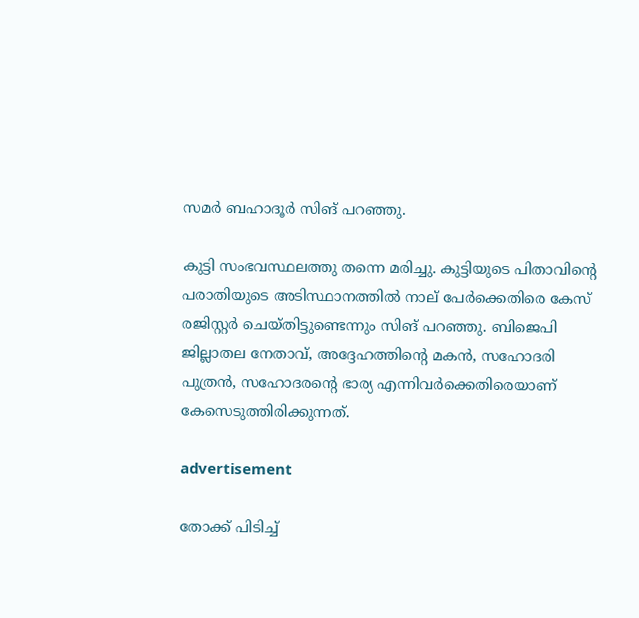സമര്‍ ബഹാദൂര്‍ സിങ് പറഞ്ഞു.

കുട്ടി സംഭവസ്ഥലത്തു തന്നെ മരിച്ചു. കുട്ടിയുടെ പിതാവിന്റെ പരാതിയുടെ അടിസ്ഥാനത്തില്‍ നാല് പേര്‍ക്കെതിരെ കേസ് രജിസ്റ്റര്‍ ചെയ്തിട്ടുണ്ടെന്നും സിങ് പറഞ്ഞു. ബിജെപി ജില്ലാതല നേതാവ്, അദ്ദേഹത്തിന്റെ മകന്‍, സഹോദരി പുത്രന്‍, സഹോദരന്റെ ഭാര്യ എന്നിവര്‍ക്കെതിരെയാണ് കേസെടുത്തിരിക്കുന്നത്.

advertisement

തോക്ക് പിടിച്ച്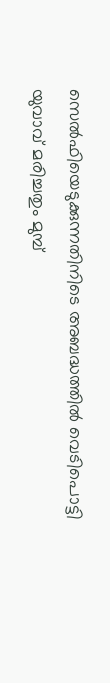സെല്‍ഫിയെടുക്കുന്നതിനിടെ അബദ്ധത്തില്‍ വെടിപൊട്ടി യുവാവ് മരിച്ചതും മുമ്പ്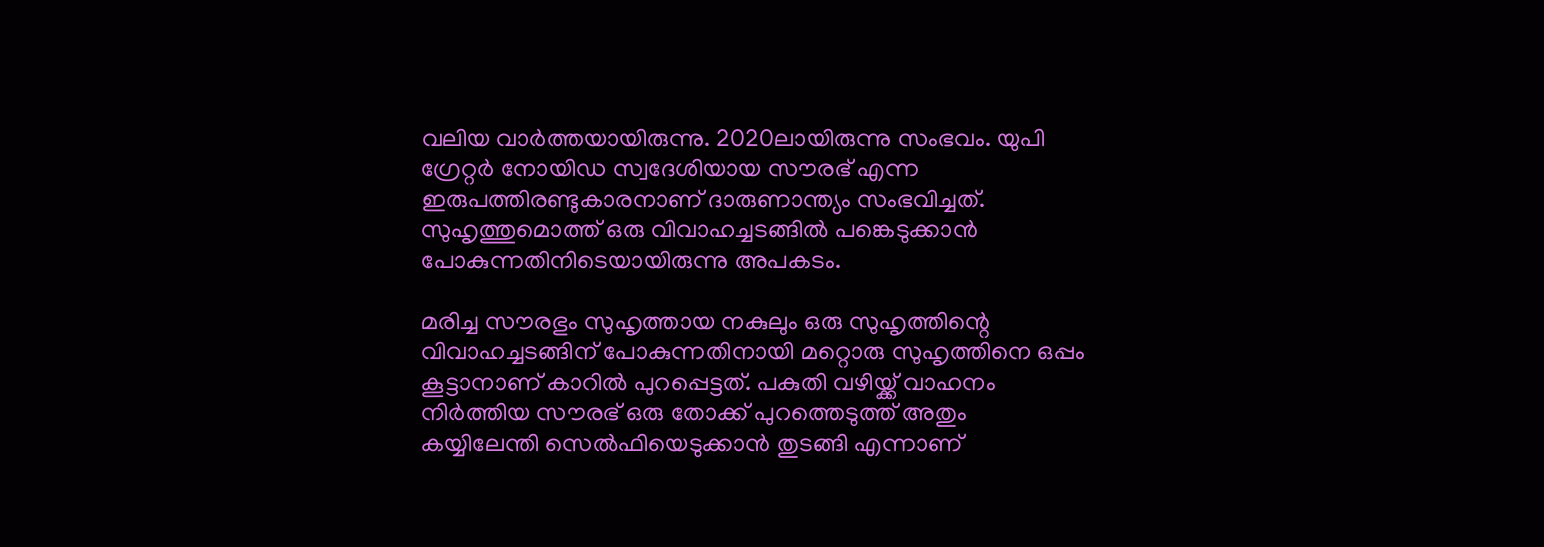വലിയ വാര്‍ത്തയായിരുന്നു. 2020ലായിരുന്നു സംഭവം. യുപി ഗ്രേറ്റര്‍ നോയിഡ സ്വദേശിയായ സൗരഭ് എന്ന ഇരുപത്തിരണ്ടുകാരനാണ് ദാരുണാന്ത്യം സംഭവിച്ചത്. സുഹൃത്തുമൊത്ത് ഒരു വിവാഹച്ചടങ്ങില്‍ പങ്കെടുക്കാന്‍ പോകുന്നതിനിടെയായിരുന്നു അപകടം.

മരിച്ച സൗരഭും സുഹൃത്തായ നകുലും ഒരു സുഹൃത്തിന്റെ വിവാഹച്ചടങ്ങിന് പോകുന്നതിനായി മറ്റൊരു സുഹൃത്തിനെ ഒപ്പം കൂട്ടാനാണ് കാറില്‍ പുറപ്പെട്ടത്. പകുതി വഴിയ്ക്ക് വാഹനം നിര്‍ത്തിയ സൗരഭ് ഒരു തോക്ക് പുറത്തെടുത്ത് അതും കയ്യിലേന്തി സെല്‍ഫിയെടുക്കാന്‍ തുടങ്ങി എന്നാണ്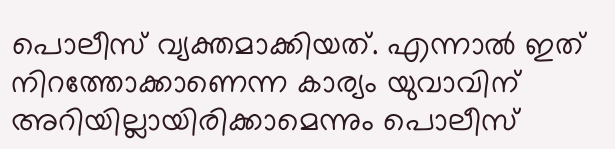പൊലീസ് വ്യക്തമാക്കിയത്. എന്നാല്‍ ഇത് നിറത്തോക്കാണെന്ന കാര്യം യുവാവിന് അറിയില്ലായിരിക്കാമെന്നും പൊലീസ്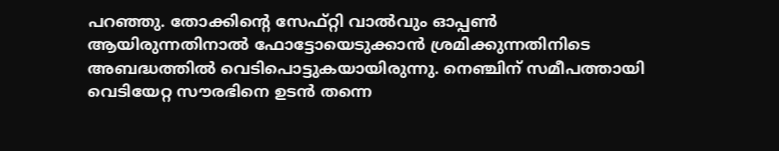പറഞ്ഞു. തോക്കിന്റെ സേഫ്റ്റി വാല്‍വും ഓപ്പണ്‍ ആയിരുന്നതിനാല്‍ ഫോട്ടോയെടുക്കാന്‍ ശ്രമിക്കുന്നതിനിടെ അബദ്ധത്തില്‍ വെടിപൊട്ടുകയായിരുന്നു. നെഞ്ചിന് സമീപത്തായി വെടിയേറ്റ സൗരഭിനെ ഉടന്‍ തന്നെ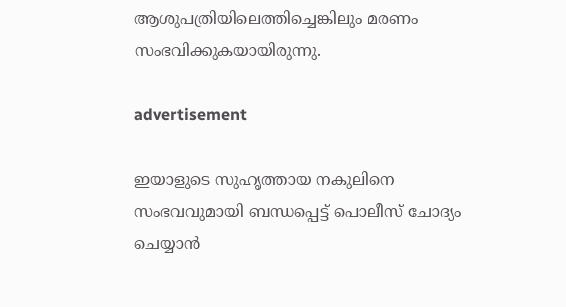ആശുപത്രിയിലെത്തിച്ചെങ്കിലും മരണം സംഭവിക്കുകയായിരുന്നു.

advertisement

ഇയാളുടെ സുഹൃത്തായ നകുലിനെ സംഭവവുമായി ബന്ധപ്പെട്ട് പൊലീസ് ചോദ്യം ചെയ്യാന്‍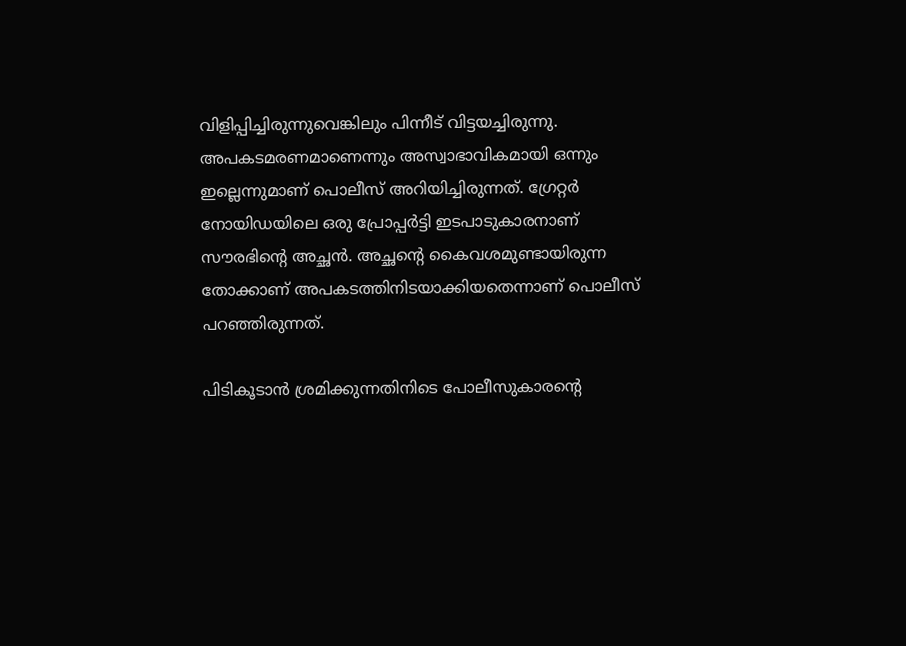വിളിപ്പിച്ചിരുന്നുവെങ്കിലും പിന്നീട് വിട്ടയച്ചിരുന്നു. അപകടമരണമാണെന്നും അസ്വാഭാവികമായി ഒന്നും ഇല്ലെന്നുമാണ് പൊലീസ് അറിയിച്ചിരുന്നത്. ഗ്രേറ്റര്‍ നോയിഡയിലെ ഒരു പ്രോപ്പര്‍ട്ടി ഇടപാടുകാരനാണ് സൗരഭിന്റെ അച്ഛന്‍. അച്ഛന്റെ കൈവശമുണ്ടായിരുന്ന തോക്കാണ് അപകടത്തിനിടയാക്കിയതെന്നാണ് പൊലീസ് പറഞ്ഞിരുന്നത്.

പിടികൂടാന്‍ ശ്രമിക്കുന്നതിനിടെ പോലീസുകാരന്റെ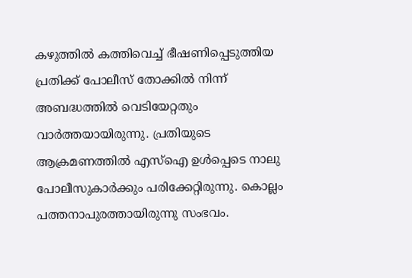കഴുത്തില്‍ കത്തിവെച്ച് ഭീഷണിപ്പെടുത്തിയ പ്രതിക്ക് പോലീസ് തോക്കില്‍ നിന്ന് അബദ്ധത്തില്‍ വെടിയേറ്റതും വാര്‍ത്തയായിരുന്നു. പ്രതിയുടെ ആക്രമണത്തില്‍ എസ്‌ഐ ഉള്‍പ്പെടെ നാലു പോലീസുകാര്‍ക്കും പരിക്കേറ്റിരുന്നു. കൊല്ലം പത്തനാപുരത്തായിരുന്നു സംഭവം.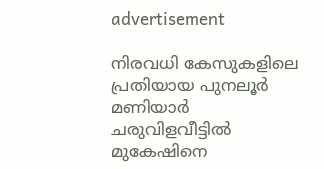advertisement

നിരവധി കേസുകളിലെ പ്രതിയായ പുനലൂര്‍ മണിയാര്‍ ചരുവിളവീട്ടില്‍ മുകേഷിനെ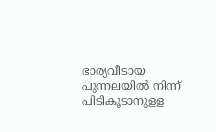ഭാര്യവീടായ പുന്നലയില്‍ നിന്ന് പിടികൂടാനുളള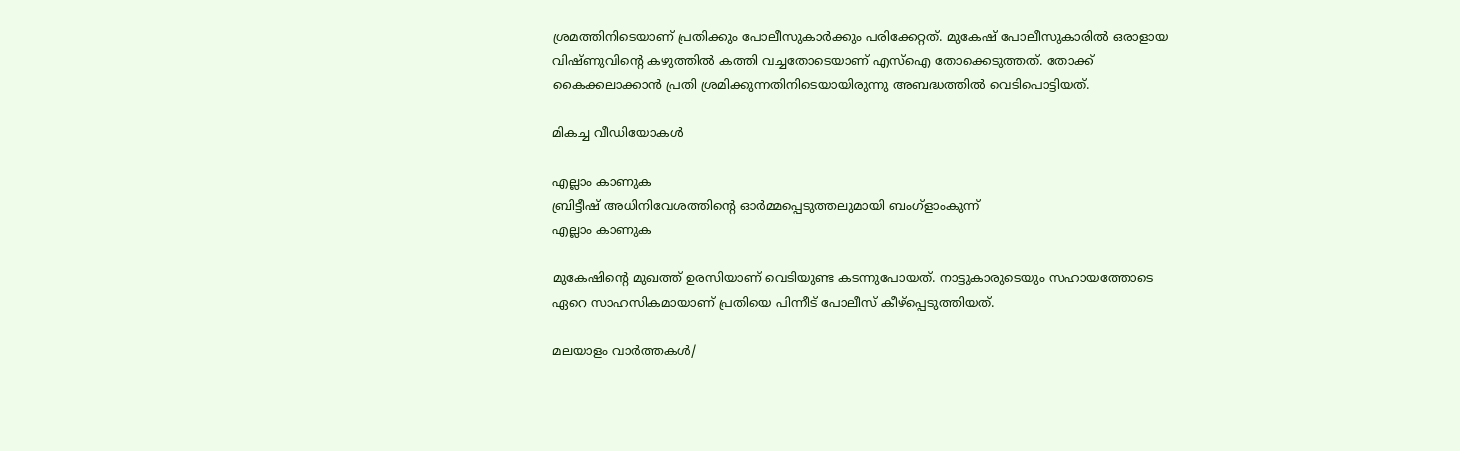ശ്രമത്തിനിടെയാണ് പ്രതിക്കും പോലീസുകാര്‍ക്കും പരിക്കേറ്റത്. മുകേഷ് പോലീസുകാരില്‍ ഒരാളായ വിഷ്ണുവിന്റെ കഴുത്തില്‍ കത്തി വച്ചതോടെയാണ് എസ്ഐ തോക്കെടുത്തത്. തോക്ക് കൈക്കലാക്കാന്‍ പ്രതി ശ്രമിക്കുന്നതിനിടെയായിരുന്നു അബദ്ധത്തില്‍ വെടിപൊട്ടിയത്.

മികച്ച വീഡിയോകൾ

എല്ലാം കാണുക
ബ്രിട്ടീഷ് അധിനിവേശത്തിൻ്റെ ഓർമ്മപ്പെടുത്തലുമായി ബംഗ്ളാംകുന്ന്
എല്ലാം കാണുക

മുകേഷിന്റെ മുഖത്ത് ഉരസിയാണ് വെടിയുണ്ട കടന്നുപോയത്. നാട്ടുകാരുടെയും സഹായത്തോടെ ഏറെ സാഹസികമായാണ് പ്രതിയെ പിന്നീട് പോലീസ് കീഴ്പ്പെടുത്തിയത്.

മലയാളം വാർത്തകൾ/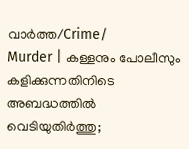വാർത്ത/Crime/
Murder | കള്ളനും പോലീസും കളിക്കുന്നതിനിടെ അബദ്ധത്തിൽ വെടിയുതിർത്തു;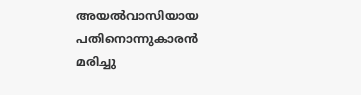അയൽവാസിയായ പതിനൊന്നുകാരൻ മരിച്ചു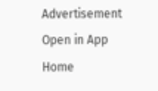Advertisement
Open in App
Home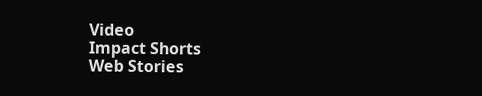Video
Impact Shorts
Web Stories